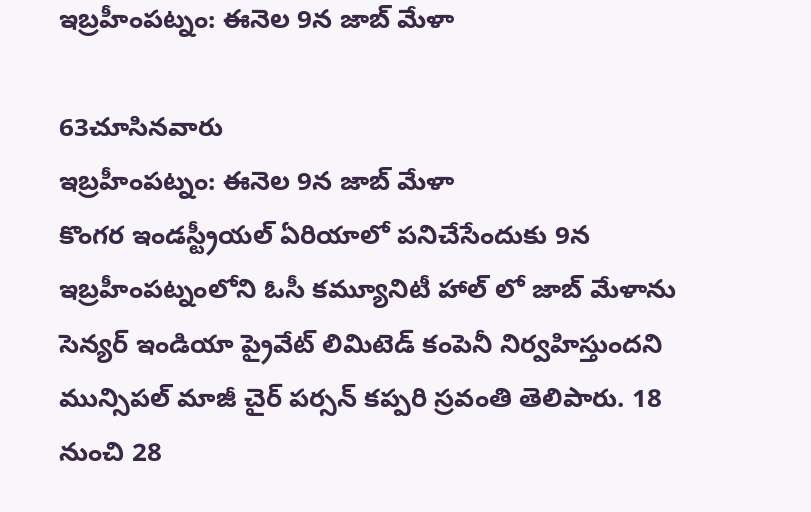ఇబ్రహీంపట్నం: ఈనెల 9న జాబ్ మేళా

63చూసినవారు
ఇబ్రహీంపట్నం: ఈనెల 9న జాబ్ మేళా
కొంగర ఇండస్ట్రీయల్ ఏరియాలో పనిచేసేందుకు 9న ఇబ్రహీంపట్నంలోని ఓసీ కమ్యూనిటీ హాల్ లో జాబ్ మేళాను సెన్యర్ ఇండియా ప్రైవేట్ లిమిటెడ్ కంపెనీ నిర్వహిస్తుందని మున్సిపల్ మాజీ చైర్ పర్సన్ కప్పరి స్రవంతి తెలిపారు. 18 నుంచి 28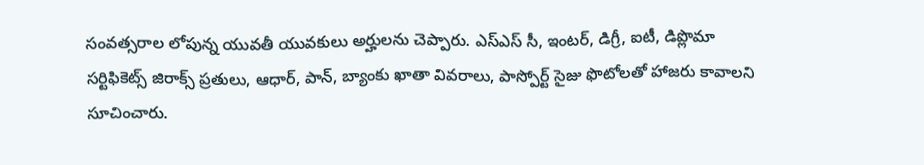సంవత్సరాల లోపున్న యువతీ యువకులు అర్హులను చెప్పారు. ఎస్ఎస్ సీ, ఇంటర్, డిగ్రీ, ఐటీ, డిప్లొమా సర్టిఫికెట్స్ జిరాక్స్ ప్రతులు, ఆధార్, పాన్, బ్యాంకు ఖాతా వివరాలు, పాస్పోర్ట్ సైజు ఫొటోలతో హాజరు కావాలని సూచించారు.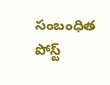సంబంధిత పోస్ట్